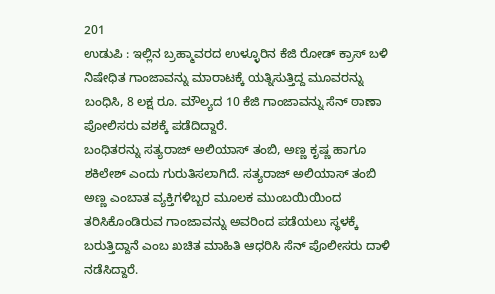201
ಉಡುಪಿ : ಇಲ್ಲಿನ ಬ್ರಹ್ಮಾವರದ ಉಳ್ಳೂರಿನ ಕೆಜಿ ರೋಡ್ ಕ್ರಾಸ್ ಬಳಿ ನಿಷೇಧಿತ ಗಾಂಜಾವನ್ನು ಮಾರಾಟಕ್ಕೆ ಯತ್ನಿಸುತ್ತಿದ್ದ ಮೂವರನ್ನು ಬಂಧಿಸಿ, 8 ಲಕ್ಷ ರೂ. ಮೌಲ್ಯದ 10 ಕೆಜಿ ಗಾಂಜಾವನ್ನು ಸೆನ್ ಠಾಣಾ ಪೋಲಿಸರು ವಶಕ್ಕೆ ಪಡೆದಿದ್ದಾರೆ.
ಬಂಧಿತರನ್ನು ಸತ್ಯರಾಜ್ ಅಲಿಯಾಸ್ ತಂಬಿ, ಅಣ್ಣ ಕೃಷ್ಣ ಹಾಗೂ ಶಕಿಲೇಶ್ ಎಂದು ಗುರುತಿಸಲಾಗಿದೆ. ಸತ್ಯರಾಜ್ ಅಲಿಯಾಸ್ ತಂಬಿ ಅಣ್ಣ ಎಂಬಾತ ವ್ಯಕ್ತಿಗಳಿಬ್ಬರ ಮೂಲಕ ಮುಂಬಯಿಯಿಂದ ತರಿಸಿಕೊಂಡಿರುವ ಗಾಂಜಾವನ್ನು ಅವರಿಂದ ಪಡೆಯಲು ಸ್ಥಳಕ್ಕೆ ಬರುತ್ತಿದ್ದಾನೆ ಎಂಬ ಖಚಿತ ಮಾಹಿತಿ ಆಧರಿಸಿ ಸೆನ್ ಪೊಲೀಸರು ದಾಳಿ ನಡೆಸಿದ್ದಾರೆ.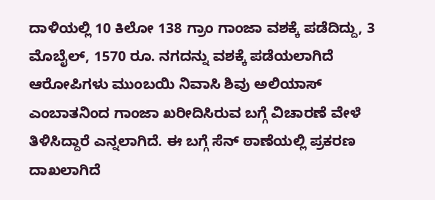ದಾಳಿಯಲ್ಲಿ 10 ಕಿಲೋ 138 ಗ್ರಾಂ ಗಾಂಜಾ ವಶಕ್ಕೆ ಪಡೆದಿದ್ದು, 3 ಮೊಬೈಲ್, 1570 ರೂ. ನಗದನ್ನು ವಶಕ್ಕೆ ಪಡೆಯಲಾಗಿದೆ ಆರೋಪಿಗಳು ಮುಂಬಯಿ ನಿವಾಸಿ ಶಿವು ಅಲಿಯಾಸ್ ಎಂಬಾತನಿಂದ ಗಾಂಜಾ ಖರೀದಿಸಿರುವ ಬಗ್ಗೆ ವಿಚಾರಣೆ ವೇಳೆ ತಿಳಿಸಿದ್ದಾರೆ ಎನ್ನಲಾಗಿದೆ. ಈ ಬಗ್ಗೆ ಸೆನ್ ಠಾಣೆಯಲ್ಲಿ ಪ್ರಕರಣ ದಾಖಲಾಗಿದೆ